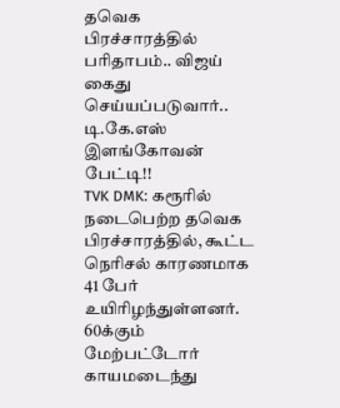தவெக பிரச்சாரத்தில் பரிதாபம்.. விஜய் கைது செய்யப்படுவார்.. டி.கே.எஸ் இளங்கோவன் பேட்டி!!
TVK DMK: கரூரில் நடைபெற்ற தவெக பிரச்சாரத்தில், கூட்ட நெரிசல் காரணமாக 41 பேர் உயிரிழந்துள்ளனர். 60க்கும் மேற்பட்டோர் காயமடைந்து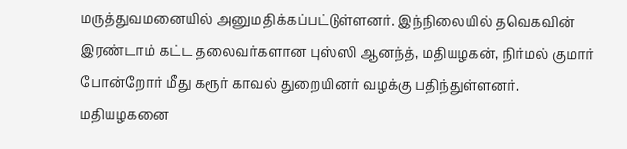மருத்துவமனையில் அனுமதிக்கப்பட்டுள்ளனர். இந்நிலையில் தவெகவின் இரண்டாம் கட்ட தலைவர்களான புஸ்ஸி ஆனந்த், மதியழகன், நிர்மல் குமார் போன்றோர் மீது கரூர் காவல் துறையினர் வழக்கு பதிந்துள்ளனர். மதியழகனை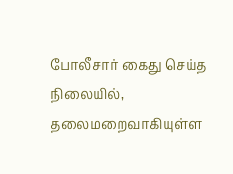போலீசார் கைது செய்த நிலையில், தலைமறைவாகியுள்ள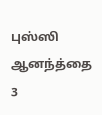புஸ்ஸி ஆனந்த்தை 3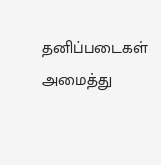தனிப்படைகள் அமைத்து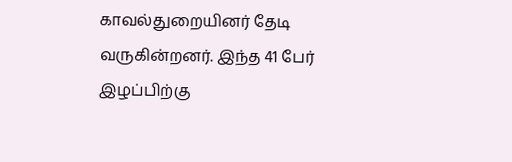காவல்துறையினர் தேடி வருகின்றனர். இந்த 41 பேர் இழப்பிற்கு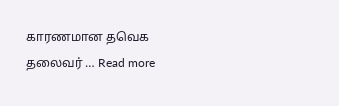காரணமான தவெக தலைவர் … Read more